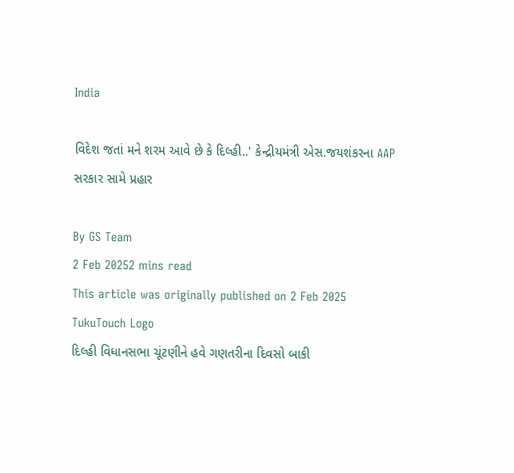India

વિદેશ જતાં મને શરમ આવે છે કે દિલ્હી..' કેન્દ્રીયમંત્રી એસ.જયશંકરના AAP સરકાર સામે પ્રહાર

By GS Team
2 Feb 20252 mins read
This article was originally published on 2 Feb 2025
TukuTouch Logo
દિલ્હી વિધાનસભા ચૂંટણીને હવે ગણતરીના દિવસો બાકી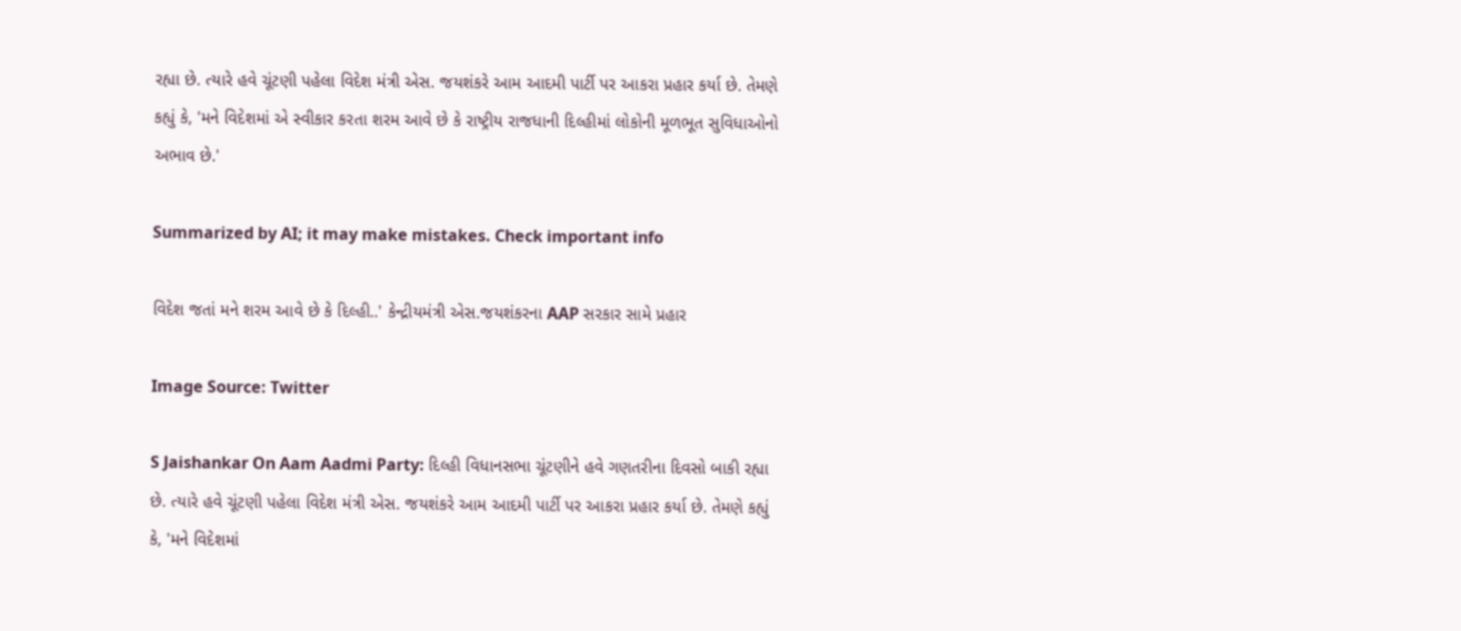રહ્યા છે. ત્યારે હવે ચૂંટણી પહેલા વિદેશ મંત્રી એસ. જયશંકરે આમ આદમી પાર્ટી પર આકરા પ્રહાર કર્યા છે. તેમણે કહ્યું કે, 'મને વિદેશમાં એ સ્વીકાર કરતા શરમ આવે છે કે રાષ્ટ્રીય રાજધાની દિલ્હીમાં લોકોની મૂળભૂત સુવિધાઓનો અભાવ છે.'

Summarized by AI; it may make mistakes. Check important info

વિદેશ જતાં મને શરમ આવે છે કે દિલ્હી..' કેન્દ્રીયમંત્રી એસ.જયશંકરના AAP સરકાર સામે પ્રહાર

Image Source: Twitter

S Jaishankar On Aam Aadmi Party: દિલ્હી વિધાનસભા ચૂંટણીને હવે ગણતરીના દિવસો બાકી રહ્યા છે. ત્યારે હવે ચૂંટણી પહેલા વિદેશ મંત્રી એસ. જયશંકરે આમ આદમી પાર્ટી પર આકરા પ્રહાર કર્યા છે. તેમણે કહ્યું કે, 'મને વિદેશમાં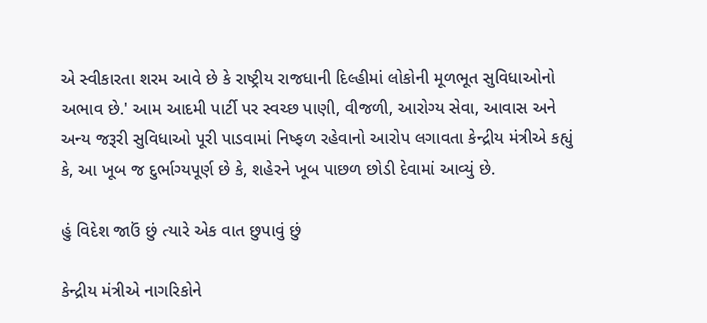એ સ્વીકારતા શરમ આવે છે કે રાષ્ટ્રીય રાજધાની દિલ્હીમાં લોકોની મૂળભૂત સુવિધાઓનો અભાવ છે.' આમ આદમી પાર્ટી પર સ્વચ્છ પાણી, વીજળી, આરોગ્ય સેવા, આવાસ અને અન્ય જરૂરી સુવિધાઓ પૂરી પાડવામાં નિષ્ફળ રહેવાનો આરોપ લગાવતા કેન્દ્રીય મંત્રીએ કહ્યું કે, આ ખૂબ જ દુર્ભાગ્યપૂર્ણ છે કે, શહેરને ખૂબ પાછળ છોડી દેવામાં આવ્યું છે.

હું વિદેશ જાઉં છું ત્યારે એક વાત છુપાવું છું

કેન્દ્રીય મંત્રીએ નાગરિકોને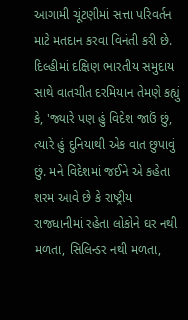આગામી ચૂંટણીમાં સત્તા પરિવર્તન માટે મતદાન કરવા વિનંતી કરી છે. દિલ્હીમાં દક્ષિણ ભારતીય સમુદાય સાથે વાતચીત દરમિયાન તેમણે કહ્યું કે, 'જ્યારે પણ હું વિદેશ જાઉં છું, ત્યારે હું દુનિયાથી એક વાત છુપાવું છું. મને વિદેશમાં જઈને એ કહેતા શરમ આવે છે કે રાષ્ટ્રીય રાજધાનીમાં રહેતા લોકોને ઘર નથી મળતા, સિલિન્ડર નથી મળતા,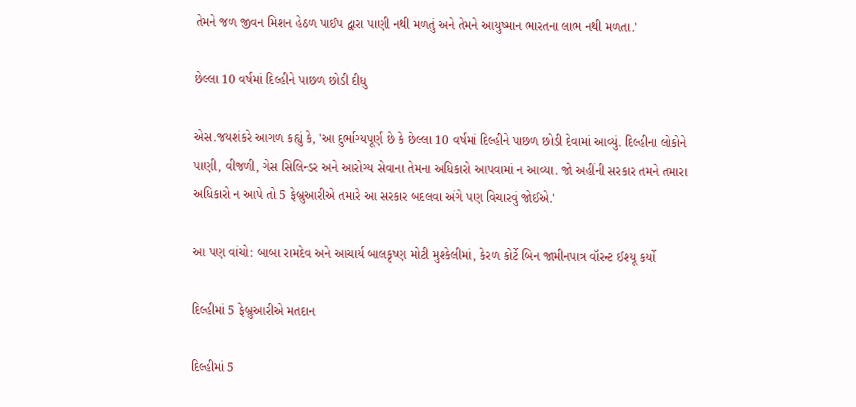તેમને જળ જીવન મિશન હેઠળ પાઈપ દ્વારા પાણી નથી મળતું અને તેમને આયુષ્માન ભારતના લાભ નથી મળતા.'

છેલ્લા 10 વર્ષમાં દિલ્હીને પાછળ છોડી દીધુ

એસ.જયશંકરે આગળ કહ્યું કે, 'આ દુર્ભાગ્યપૂર્ણ છે કે છેલ્લા 10 વર્ષમાં દિલ્હીને પાછળ છોડી દેવામાં આવ્યું. દિલ્હીના લોકોને પાણી, વીજળી, ગેસ સિલિન્ડર અને આરોગ્ય સેવાના તેમના અધિકારો આપવામાં ન આવ્યા. જો અહીંની સરકાર તમને તમારા અધિકારો ન આપે તો 5 ફેબ્રુઆરીએ તમારે આ સરકાર બદલવા અંગે પણ વિચારવું જોઈએ.'

આ પણ વાંચો: બાબા રામદેવ અને આચાર્ય બાલકૃષ્ણ મોટી મુશ્કેલીમાં, કેરળ કોર્ટે બિન જામીનપાત્ર વૉરન્ટ ઈશ્યૂ કર્યો

દિલ્હીમાં 5 ફેબ્રુઆરીએ મતદાન

દિલ્હીમાં 5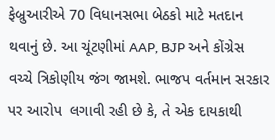ફેબ્રુઆરીએ 70 વિધાનસભા બેઠકો માટે મતદાન થવાનું છે. આ ચૂંટણીમાં AAP, BJP અને કોંગ્રેસ વચ્ચે ત્રિકોણીય જંગ જામશે. ભાજપ વર્તમાન સરકાર પર આરોપ  લગાવી રહી છે કે, તે એક દાયકાથી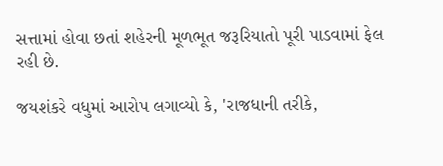સત્તામાં હોવા છતાં શહેરની મૂળભૂત જરૂરિયાતો પૂરી પાડવામાં ફેલ રહી છે.

જયશંકરે વધુમાં આરોપ લગાવ્યો કે, 'રાજધાની તરીકે,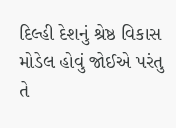દિલ્હી દેશનું શ્રેષ્ઠ વિકાસ મોડેલ હોવું જોઈએ પરંતુ તે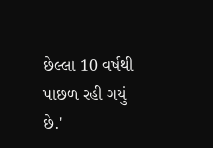છેલ્લા 10 વર્ષથી પાછળ રહી ગયું છે.'